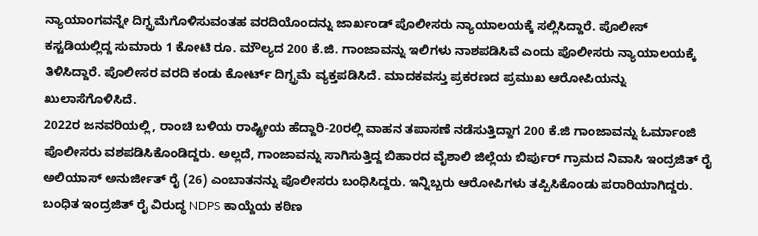ನ್ಯಾಯಾಂಗವನ್ನೇ ದಿಗ್ಭ್ರಮೆಗೊಳಿಸುವಂತಹ ವರದಿಯೊಂದನ್ನು ಜಾರ್ಖಂಡ್ ಪೊಲೀಸರು ನ್ಯಾಯಾಲಯಕ್ಕೆ ಸಲ್ಲಿಸಿದ್ದಾರೆ. ಪೊಲೀಸ್ ಕಸ್ಟಡಿಯಲ್ಲಿದ್ದ ಸುಮಾರು 1 ಕೋಟಿ ರೂ. ಮೌಲ್ಯದ 200 ಕೆ.ಜಿ. ಗಾಂಜಾವನ್ನು ಇಲಿಗಳು ನಾಶಪಡಿಸಿವೆ ಎಂದು ಪೊಲೀಸರು ನ್ಯಾಯಾಲಯಕ್ಕೆ ತಿಳಿಸಿದ್ದಾರೆ. ಪೊಲೀಸರ ವರದಿ ಕಂಡು ಕೋರ್ಟ್ ದಿಗ್ಭ್ರಮೆ ವ್ಯಕ್ತಪಡಿಸಿದೆ. ಮಾದಕವಸ್ತು ಪ್ರಕರಣದ ಪ್ರಮುಖ ಆರೋಪಿಯನ್ನು ಖುಲಾಸೆಗೊಳಿಸಿದೆ.
2022ರ ಜನವರಿಯಲ್ಲಿ, ರಾಂಚಿ ಬಳಿಯ ರಾಷ್ಟ್ರೀಯ ಹೆದ್ದಾರಿ-20ರಲ್ಲಿ ವಾಹನ ತಪಾಸಣೆ ನಡೆಸುತ್ತಿದ್ದಾಗ 200 ಕೆ.ಜಿ ಗಾಂಜಾವನ್ನು ಓರ್ಮಾಂಜಿ ಪೊಲೀಸರು ವಶಪಡಿಸಿಕೊಂಡಿದ್ದರು. ಅಲ್ಲದೆ, ಗಾಂಜಾವನ್ನು ಸಾಗಿಸುತ್ತಿದ್ದ ಬಿಹಾರದ ವೈಶಾಲಿ ಜಿಲ್ಲೆಯ ಬಿರ್ಪುರ್ ಗ್ರಾಮದ ನಿವಾಸಿ ಇಂದ್ರಜಿತ್ ರೈ ಅಲಿಯಾಸ್ ಅನುರ್ಜೀತ್ ರೈ (26) ಎಂಬಾತನನ್ನು ಪೊಲೀಸರು ಬಂಧಿಸಿದ್ದರು. ಇನ್ನಿಬ್ಬರು ಆರೋಪಿಗಳು ತಪ್ಪಿಸಿಕೊಂಡು ಪರಾರಿಯಾಗಿದ್ದರು.
ಬಂಧಿತ ಇಂದ್ರಜಿತ್ ರೈ ವಿರುದ್ಧ NDPS ಕಾಯ್ದೆಯ ಕಠಿಣ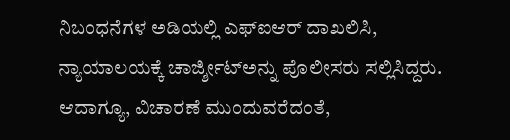ನಿಬಂಧನೆಗಳ ಅಡಿಯಲ್ಲಿ ಎಫ್ಐಆರ್ ದಾಖಲಿಸಿ, ನ್ಯಾಯಾಲಯಕ್ಕೆ ಚಾರ್ಜ್ಶೀಟ್ಅನ್ನು ಪೊಲೀಸರು ಸಲ್ಲಿಸಿದ್ದರು. ಆದಾಗ್ಯೂ, ವಿಚಾರಣೆ ಮುಂದುವರೆದಂತೆ,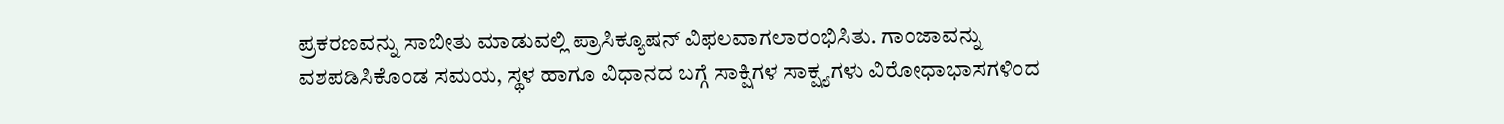ಪ್ರಕರಣವನ್ನು ಸಾಬೀತು ಮಾಡುವಲ್ಲಿ ಪ್ರಾಸಿಕ್ಯೂಷನ್ ವಿಫಲವಾಗಲಾರಂಭಿಸಿತು. ಗಾಂಜಾವನ್ನು ವಶಪಡಿಸಿಕೊಂಡ ಸಮಯ, ಸ್ಥಳ ಹಾಗೂ ವಿಧಾನದ ಬಗ್ಗೆ ಸಾಕ್ಷಿಗಳ ಸಾಕ್ಷ್ಯಗಳು ವಿರೋಧಾಭಾಸಗಳಿಂದ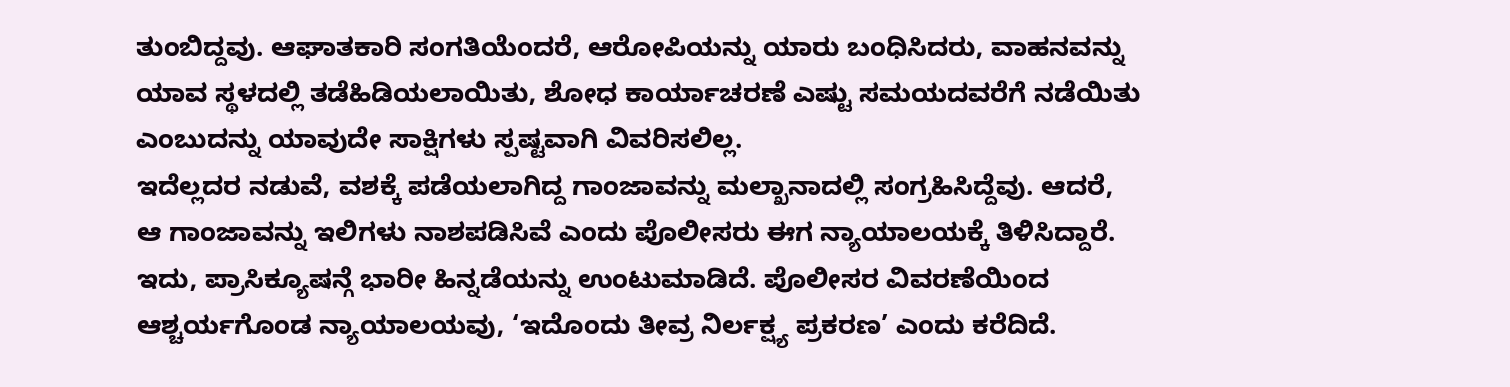ತುಂಬಿದ್ದವು. ಆಘಾತಕಾರಿ ಸಂಗತಿಯೆಂದರೆ, ಆರೋಪಿಯನ್ನು ಯಾರು ಬಂಧಿಸಿದರು, ವಾಹನವನ್ನು ಯಾವ ಸ್ಥಳದಲ್ಲಿ ತಡೆಹಿಡಿಯಲಾಯಿತು, ಶೋಧ ಕಾರ್ಯಾಚರಣೆ ಎಷ್ಟು ಸಮಯದವರೆಗೆ ನಡೆಯಿತು ಎಂಬುದನ್ನು ಯಾವುದೇ ಸಾಕ್ಷಿಗಳು ಸ್ಪಷ್ಟವಾಗಿ ವಿವರಿಸಲಿಲ್ಲ.
ಇದೆಲ್ಲದರ ನಡುವೆ, ವಶಕ್ಕೆ ಪಡೆಯಲಾಗಿದ್ದ ಗಾಂಜಾವನ್ನು ಮಲ್ಖಾನಾದಲ್ಲಿ ಸಂಗ್ರಹಿಸಿದ್ದೆವು. ಆದರೆ, ಆ ಗಾಂಜಾವನ್ನು ಇಲಿಗಳು ನಾಶಪಡಿಸಿವೆ ಎಂದು ಪೊಲೀಸರು ಈಗ ನ್ಯಾಯಾಲಯಕ್ಕೆ ತಿಳಿಸಿದ್ದಾರೆ. ಇದು, ಪ್ರಾಸಿಕ್ಯೂಷನ್ಗೆ ಭಾರೀ ಹಿನ್ನಡೆಯನ್ನು ಉಂಟುಮಾಡಿದೆ. ಪೊಲೀಸರ ವಿವರಣೆಯಿಂದ ಆಶ್ಚರ್ಯಗೊಂಡ ನ್ಯಾಯಾಲಯವು, ‘ಇದೊಂದು ತೀವ್ರ ನಿರ್ಲಕ್ಷ್ಯ ಪ್ರಕರಣ’ ಎಂದು ಕರೆದಿದೆ.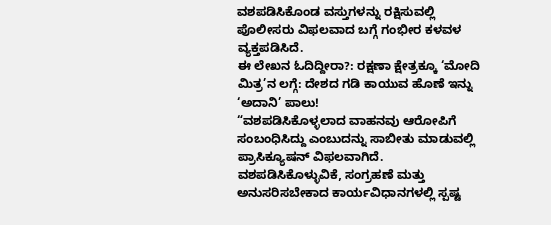ವಶಪಡಿಸಿಕೊಂಡ ವಸ್ತುಗಳನ್ನು ರಕ್ಷಿಸುವಲ್ಲಿ ಪೊಲೀಸರು ವಿಫಲವಾದ ಬಗ್ಗೆ ಗಂಭೀರ ಕಳವಳ ವ್ಯಕ್ತಪಡಿಸಿದೆ.
ಈ ಲೇಖನ ಓದಿದ್ದೀರಾ?: ರಕ್ಷಣಾ ಕ್ಷೇತ್ರಕ್ಕೂ ‘ಮೋದಿ ಮಿತ್ರ’ನ ಲಗ್ಗೆ: ದೇಶದ ಗಡಿ ಕಾಯುವ ಹೊಣೆ ಇನ್ನು ‘ಅದಾನಿ’ ಪಾಲು!
“ವಶಪಡಿಸಿಕೊಳ್ಳಲಾದ ವಾಹನವು ಆರೋಪಿಗೆ ಸಂಬಂಧಿಸಿದ್ದು ಎಂಬುದನ್ನು ಸಾಬೀತು ಮಾಡುವಲ್ಲಿ ಪ್ರಾಸಿಕ್ಯೂಷನ್ ವಿಫಲವಾಗಿದೆ. ವಶಪಡಿಸಿಕೊಳ್ಳುವಿಕೆ, ಸಂಗ್ರಹಣೆ ಮತ್ತು ಅನುಸರಿಸಬೇಕಾದ ಕಾರ್ಯವಿಧಾನಗಳಲ್ಲಿ ಸ್ಪಷ್ಟ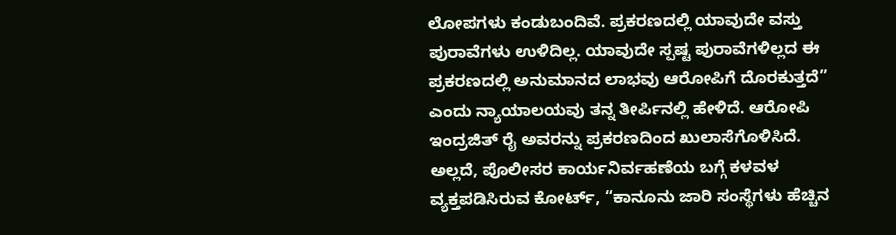ಲೋಪಗಳು ಕಂಡುಬಂದಿವೆ. ಪ್ರಕರಣದಲ್ಲಿ ಯಾವುದೇ ವಸ್ತು ಪುರಾವೆಗಳು ಉಳಿದಿಲ್ಲ. ಯಾವುದೇ ಸ್ಪಷ್ಟ ಪುರಾವೆಗಳಿಲ್ಲದ ಈ ಪ್ರಕರಣದಲ್ಲಿ ಅನುಮಾನದ ಲಾಭವು ಆರೋಪಿಗೆ ದೊರಕುತ್ತದೆ” ಎಂದು ನ್ಯಾಯಾಲಯವು ತನ್ನ ತೀರ್ಪಿನಲ್ಲಿ ಹೇಳಿದೆ. ಆರೋಪಿ ಇಂದ್ರಜಿತ್ ರೈ ಅವರನ್ನು ಪ್ರಕರಣದಿಂದ ಖುಲಾಸೆಗೊಳಿಸಿದೆ.
ಅಲ್ಲದೆ, ಪೊಲೀಸರ ಕಾರ್ಯನಿರ್ವಹಣೆಯ ಬಗ್ಗೆ ಕಳವಳ ವ್ಯಕ್ತಪಡಿಸಿರುವ ಕೋರ್ಟ್, “ಕಾನೂನು ಜಾರಿ ಸಂಸ್ಥೆಗಳು ಹೆಚ್ಚಿನ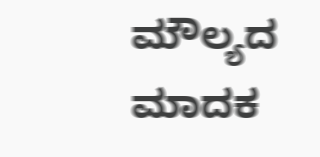ಮೌಲ್ಯದ ಮಾದಕ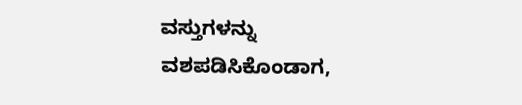ವಸ್ತುಗಳನ್ನು ವಶಪಡಿಸಿಕೊಂಡಾಗ,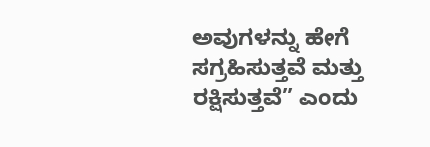ಅವುಗಳನ್ನು ಹೇಗೆ ಸಗ್ರಹಿಸುತ್ತವೆ ಮತ್ತು ರಕ್ಷಿಸುತ್ತವೆ” ಎಂದು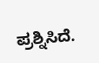ಪ್ರಶ್ನಿಸಿದೆ.